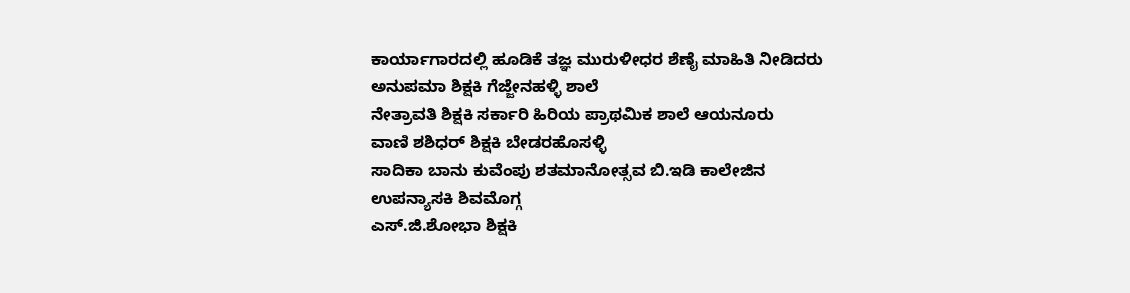ಕಾರ್ಯಾಗಾರದಲ್ಲಿ ಹೂಡಿಕೆ ತಜ್ಞ ಮುರುಳೀಧರ ಶೆಣೈ ಮಾಹಿತಿ ನೀಡಿದರು
ಅನುಪಮಾ ಶಿಕ್ಷಕಿ ಗೆಜ್ಜೇನಹಳ್ಳಿ ಶಾಲೆ
ನೇತ್ರಾವತಿ ಶಿಕ್ಷಕಿ ಸರ್ಕಾರಿ ಹಿರಿಯ ಪ್ರಾಥಮಿಕ ಶಾಲೆ ಆಯನೂರು
ವಾಣಿ ಶಶಿಧರ್ ಶಿಕ್ಷಕಿ ಬೇಡರಹೊಸಳ್ಳಿ
ಸಾದಿಕಾ ಬಾನು ಕುವೆಂಪು ಶತಮಾನೋತ್ಸವ ಬಿ.ಇಡಿ ಕಾಲೇಜಿನ ಉಪನ್ಯಾಸಕಿ ಶಿವಮೊಗ್ಗ
ಎಸ್.ಜಿ.ಶೋಭಾ ಶಿಕ್ಷಕಿ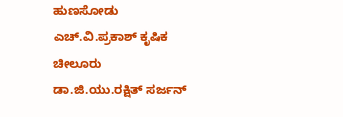ಹುಣಸೋಡು
ಎಚ್.ವಿ.ಪ್ರಕಾಶ್ ಕೃಷಿಕ ಚೀಲೂರು
ಡಾ.ಜಿ.ಯು.ರಕ್ಷಿತ್ ಸರ್ಜನ್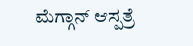ಮೆಗ್ಗಾನ್ ಆಸ್ಪತ್ರೆ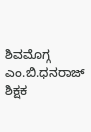ಶಿವಮೊಗ್ಗ
ಎಂ.ಬಿ.ಧನರಾಜ್ ಶಿಕ್ಷಕ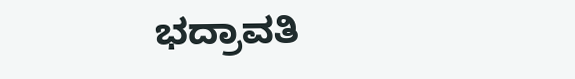ಭದ್ರಾವತಿ